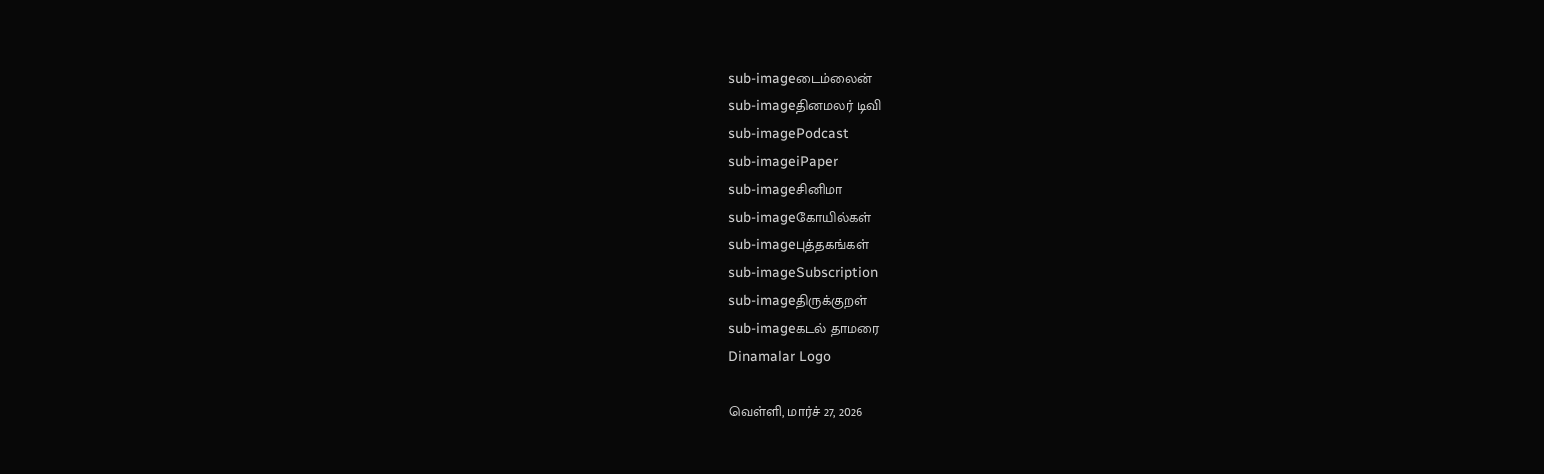sub-imageடைம்லைன்
sub-imageதினமலர் டிவி
sub-imagePodcast
sub-imageiPaper
sub-imageசினிமா
sub-imageகோயில்கள்
sub-imageபுத்தகங்கள்
sub-imageSubscription
sub-imageதிருக்குறள்
sub-imageகடல் தாமரை
Dinamalar Logo

வெள்ளி, மார்ச் 27, 2026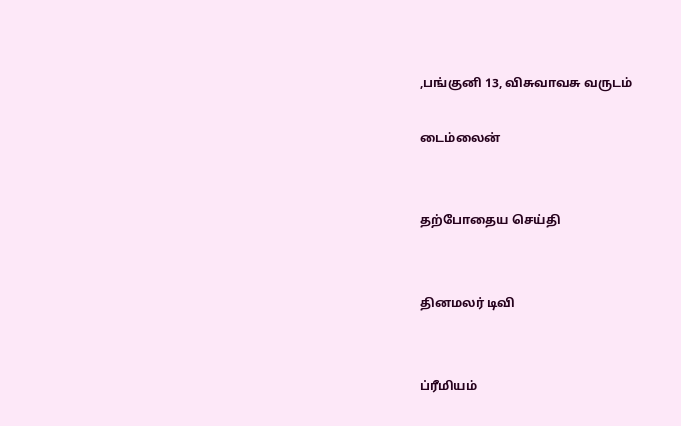,பங்குனி 13, விசுவாவசு வருடம்

டைம்லைன்


தற்போதைய செய்தி


தினமலர் டிவி


ப்ரீமியம்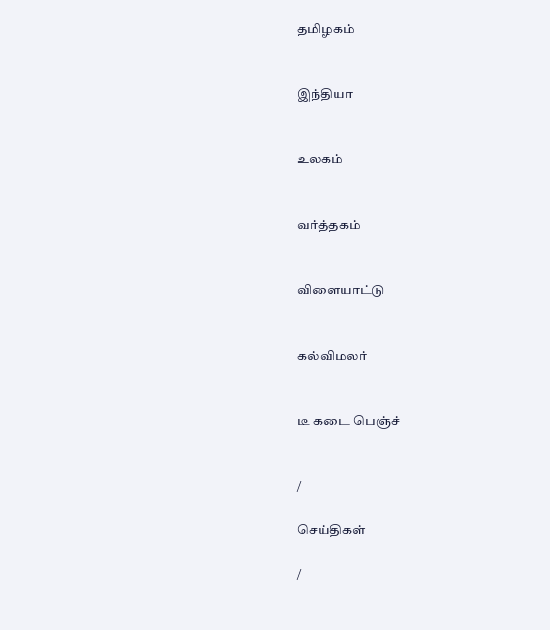தமிழகம்


இந்தியா


உலகம்


வர்த்தகம்


விளையாட்டு


கல்விமலர்


டீ கடை பெஞ்ச்


/

செய்திகள்

/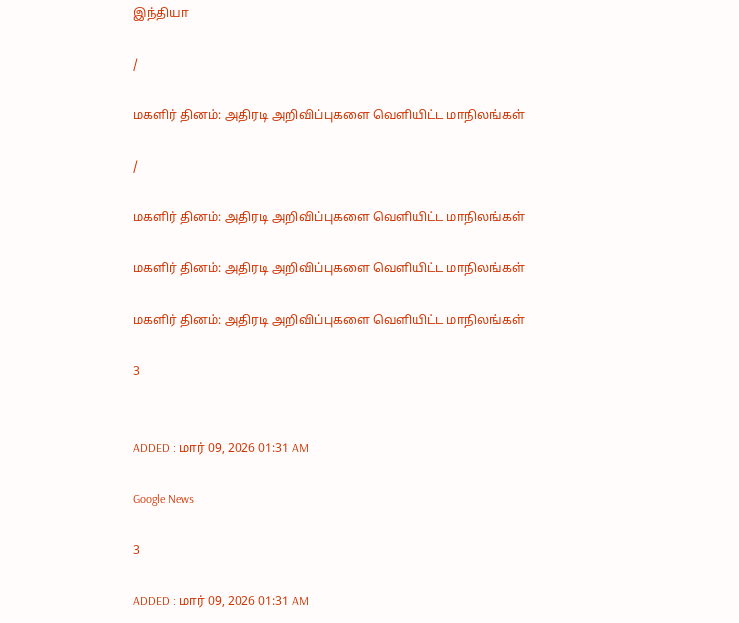இந்தியா

/

மகளிர் தினம்: அதிரடி அறிவிப்புகளை வெளியிட்ட மாநிலங்கள்

/

மகளிர் தினம்: அதிரடி அறிவிப்புகளை வெளியிட்ட மாநிலங்கள்

மகளிர் தினம்: அதிரடி அறிவிப்புகளை வெளியிட்ட மாநிலங்கள்

மகளிர் தினம்: அதிரடி அறிவிப்புகளை வெளியிட்ட மாநிலங்கள்

3


ADDED : மார் 09, 2026 01:31 AM

Google News

3

ADDED : மார் 09, 2026 01:31 AM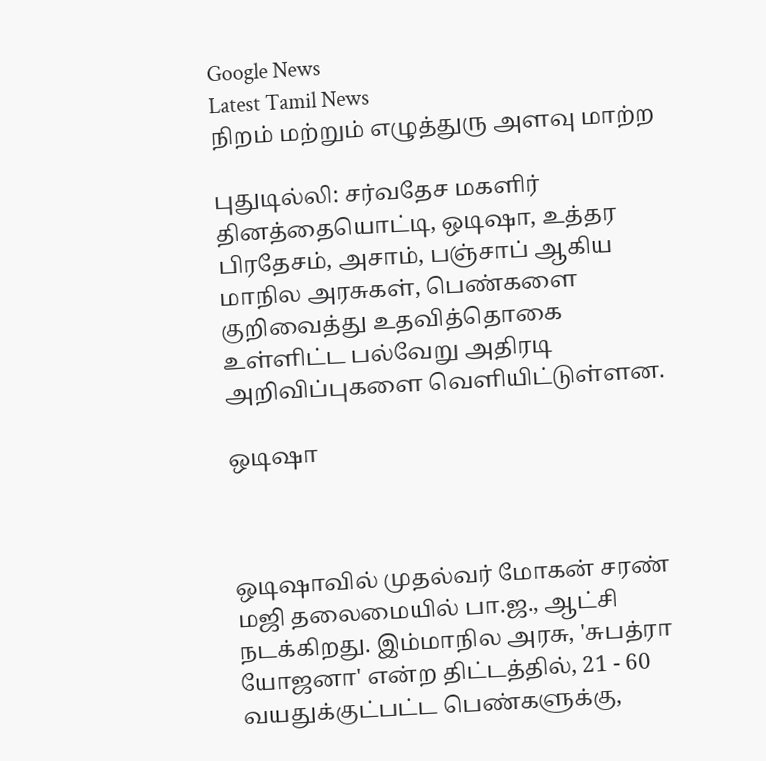Google News
Latest Tamil News
நிறம் மற்றும் எழுத்துரு அளவு மாற்ற

புதுடில்லி: சர்வதேச மகளிர் தினத்தையொட்டி, ஒடிஷா, உத்தர பிரதேசம், அசாம், பஞ்சாப் ஆகிய மாநில அரசுகள், பெண்களை குறிவைத்து உதவித்தொகை உள்ளிட்ட பல்வேறு அதிரடி அறிவிப்புகளை வெளியிட்டுள்ளன.

ஒடிஷா



ஒடிஷாவில் முதல்வர் மோகன் சரண் மஜி தலைமையில் பா.ஜ., ஆட்சி நடக்கிறது. இம்மாநில அரசு, 'சுபத்ரா யோஜனா' என்ற திட்டத்தில், 21 - 60 வயதுக்குட்பட்ட பெண்களுக்கு,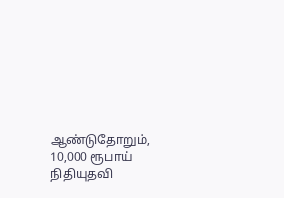ஆண்டுதோறும், 10,000 ரூபாய் நிதியுதவி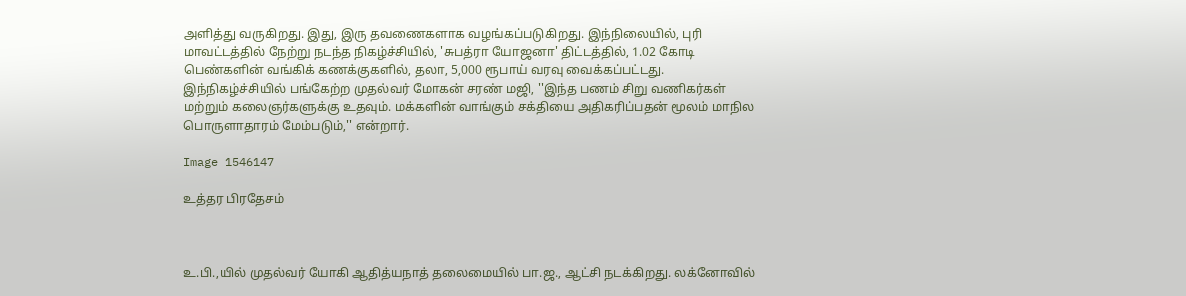அளித்து வருகிறது. இது, இரு தவணைகளாக வழங்கப்படுகிறது. இந்நிலையில், புரி மாவட்டத்தில் நேற்று நடந்த நிகழ்ச்சியில், 'சுபத்ரா யோஜனா' திட்டத்தில், 1.02 கோடி பெண்களின் வங்கிக் கணக்குகளில், தலா, 5,000 ரூபாய் வரவு வைக்கப்பட்டது. இந்நிகழ்ச்சியில் பங்கேற்ற முதல்வர் மோகன் சரண் மஜி, ''இந்த பணம் சிறு வணிகர்கள் மற்றும் கலைஞர்களுக்கு உதவும். மக்களின் வாங்கும் சக்தியை அதிகரிப்பதன் மூலம் மாநில பொருளாதாரம் மேம்படும்,'' என்றார்.

Image 1546147

உத்தர பிரதேசம்



உ.பி.,யில் முதல்வர் யோகி ஆதித்யநாத் தலைமையில் பா.ஜ., ஆட்சி நடக்கிறது. லக்னோவில்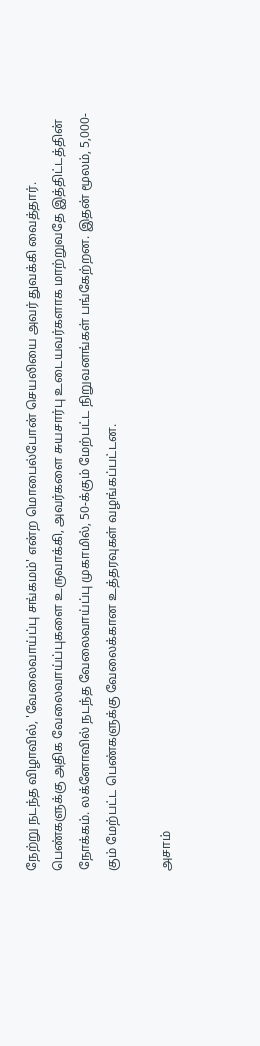நேற்று நடந்த விழாவில், 'வேலைவாய்ப்பு சங்கமம்' என்ற மொபைல்போன் செயலியை அவர் துவக்கி வைத்தார். பெண்களுக்கு அதிக வேலைவாய்ப்புகளை உருவாக்கி, அவர்களை சுயசார்பு உடையவர்களாக மாற்றுவதே இத்திட்டத்தின் நோக்கம். லக்னோவில் நடந்த வேலைவாய்ப்பு முகாமில், 50-க்கும் மேற்பட்ட நிறுவனங்கள் பங்கேற்றன. இதன் மூலம், 5,000-கும் மேற்பட்ட பெண்களுக்கு வேலைக்கான உத்தரவுகள் வழங்கப்பட்டன.

அசாம்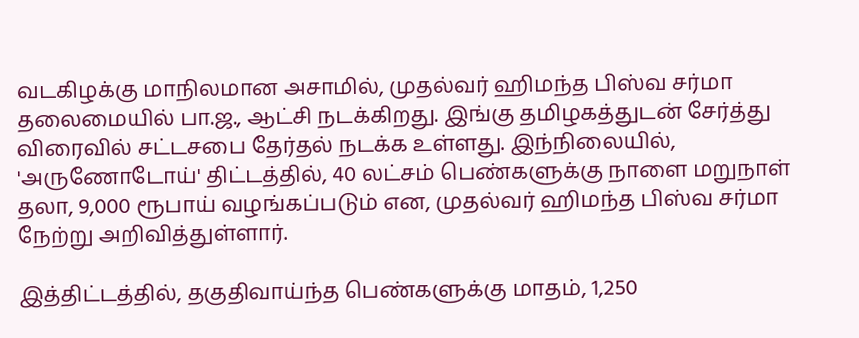வடகிழக்கு மாநிலமான அசாமில், முதல்வர் ஹிமந்த பிஸ்வ சர்மா தலைமையில் பா.ஜ., ஆட்சி நடக்கிறது. இங்கு தமிழகத்துடன் சேர்த்து விரைவில் சட்டசபை தேர்தல் நடக்க உள்ளது. இந்நிலையில், 'அருணோடோய்' திட்டத்தில், 40 லட்சம் பெண்களுக்கு நாளை மறுநாள் தலா, 9,000 ரூபாய் வழங்கப்படும் என, முதல்வர் ஹிமந்த பிஸ்வ சர்மா நேற்று அறிவித்துள்ளார்.

இத்திட்டத்தில், தகுதிவாய்ந்த பெண்களுக்கு மாதம், 1,250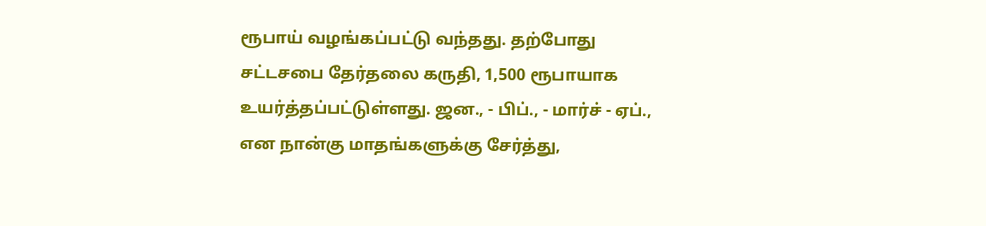ரூபாய் வழங்கப்பட்டு வந்தது. தற்போது சட்டசபை தேர்தலை கருதி, 1,500 ரூபாயாக உயர்த்தப்பட்டுள்ளது. ஜன., - பிப்., - மார்ச் - ஏப்., என நான்கு மாதங்களுக்கு சேர்த்து,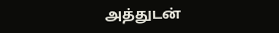அத்துடன்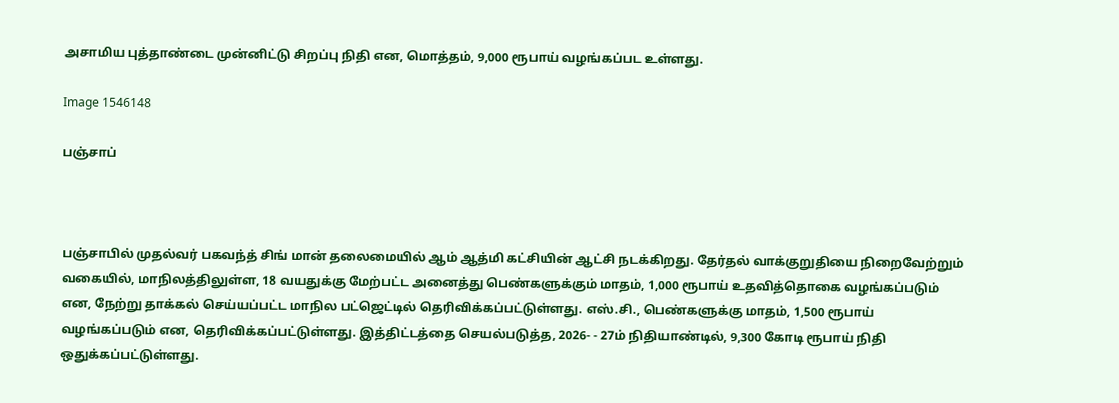அசாமிய புத்தாண்டை முன்னிட்டு சிறப்பு நிதி என, மொத்தம், 9,000 ரூபாய் வழங்கப்பட உள்ளது.

Image 1546148

பஞ்சாப்



பஞ்சாபில் முதல்வர் பகவந்த் சிங் மான் தலைமையில் ஆம் ஆத்மி கட்சியின் ஆட்சி நடக்கிறது. தேர்தல் வாக்குறுதியை நிறைவேற்றும் வகையில், மாநிலத்திலுள்ள, 18 வயதுக்கு மேற்பட்ட அனைத்து பெண்களுக்கும் மாதம், 1,000 ரூபாய் உதவித்தொகை வழங்கப்படும் என, நேற்று தாக்கல் செய்யப்பட்ட மாநில பட்ஜெட்டில் தெரிவிக்கப்பட்டுள்ளது. எஸ்.சி., பெண்களுக்கு மாதம், 1,500 ரூபாய் வழங்கப்படும் என, தெரிவிக்கப்பட்டுள்ளது. இத்திட்டத்தை செயல்படுத்த, 2026- - 27ம் நிதியாண்டில், 9,300 கோடி ரூபாய் நிதி ஒதுக்கப்பட்டுள்ளது.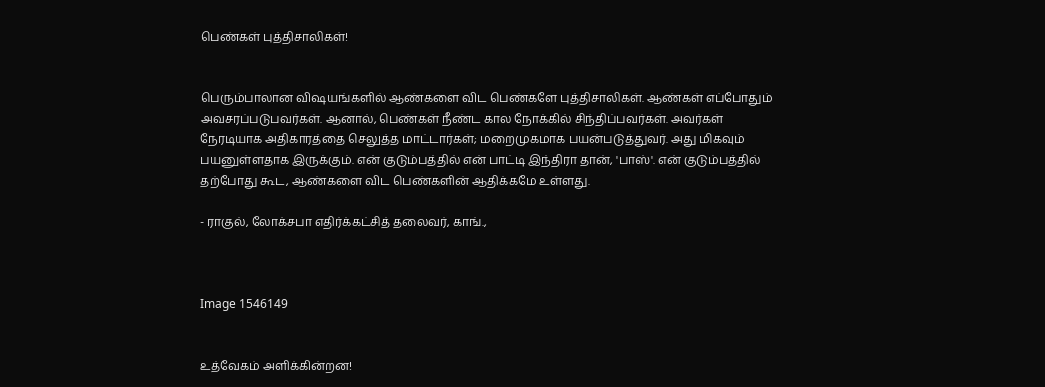பெண்கள் புத்திசாலிகள்!


பெரும்பாலான விஷயங்களில் ஆண்களை விட பெண்களே புத்திசாலிகள். ஆண்கள் எப்போதும் அவசரப்படுபவர்கள். ஆனால், பெண்கள் நீண்ட கால நோக்கில் சிந்திப்பவர்கள். அவர்கள் நேரடியாக அதிகாரத்தை செலுத்த மாட்டார்கள்; மறைமுகமாக பயன்படுத்துவர். அது மிகவும் பயனுள்ளதாக இருக்கும். என் குடும்பத்தில் என் பாட்டி இந்திரா தான், 'பாஸ்'. என் குடும்பத்தில் தற்போது கூட, ஆண்களை விட பெண்களின் ஆதிக்கமே உள்ளது.

- ராகுல், லோக்சபா எதிர்க்கட்சித் தலைவர், காங்.,



Image 1546149


உத்வேகம் அளிக்கின்றன!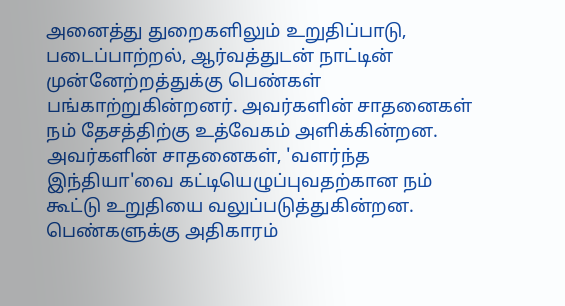அனைத்து துறைகளிலும் உறுதிப்பாடு, படைப்பாற்றல், ஆர்வத்துடன் நாட்டின் முன்னேற்றத்துக்கு பெண்கள் பங்காற்றுகின்றனர். அவர்களின் சாதனைகள் நம் தேசத்திற்கு உத்வேகம் அளிக்கின்றன. அவர்களின் சாதனைகள், 'வளர்ந்த இந்தியா'வை கட்டியெழுப்புவதற்கான நம் கூட்டு உறுதியை வலுப்படுத்துகின்றன. பெண்களுக்கு அதிகாரம்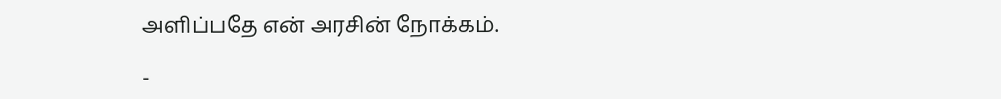அளிப்பதே என் அரசின் நோக்கம்.

-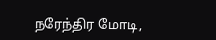நரேந்திர மோடி,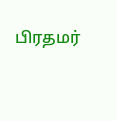பிரதமர்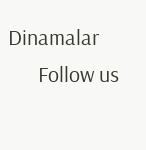Dinamalar
      Follow us